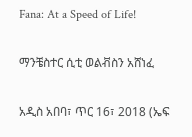Fana: At a Speed of Life!

ማንቼስተር ሲቲ ወልቭስን አሸነፈ

አዲስ አበባ፣ ጥር 16፣ 2018 (ኤፍ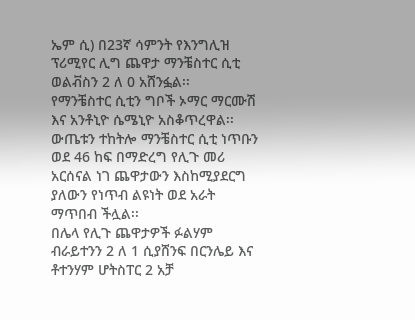ኤም ሲ) በ23ኛ ሳምንት የእንግሊዝ ፕሪሚየር ሊግ ጨዋታ ማንቼስተር ሲቲ ወልቭስን 2 ለ 0 አሸንፏል፡፡
የማንቼስተር ሲቲን ግቦች ኦማር ማርሙሽ እና አንቶኒዮ ሴሜኒዮ አስቆጥረዋል፡፡
ውጤቱን ተከትሎ ማንቼስተር ሲቲ ነጥቡን ወደ 46 ከፍ በማድረግ የሊጉ መሪ አርሰናል ነገ ጨዋታውን እስከሚያደርግ ያለውን የነጥብ ልዩነት ወደ አራት ማጥበብ ችሏል፡፡
በሌላ የሊጉ ጨዋታዎች ፉልሃም ብራይተንን 2 ለ 1 ሲያሸንፍ በርንሌይ እና ቶተንሃም ሆትስፐር 2 አቻ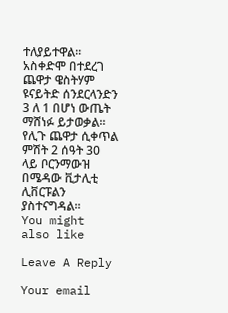ተለያይተዋል፡፡
አስቀድሞ በተደረገ ጨዋታ ዌስትሃም ዩናይትድ ሰንደርላንድን 3 ለ 1 በሆነ ውጤት ማሸነፉ ይታወቃል፡፡
የሊጉ ጨዋታ ሲቀጥል ምሽት 2 ሰዓት 30 ላይ ቦርንማውዝ በሜዳው ቪታሊቲ ሊቨርፑልን ያስተናግዳል፡፡
You might also like

Leave A Reply

Your email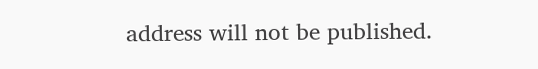address will not be published.